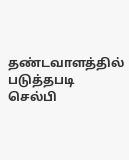தண்டவாளத்தில் படுத்தபடி செல்பி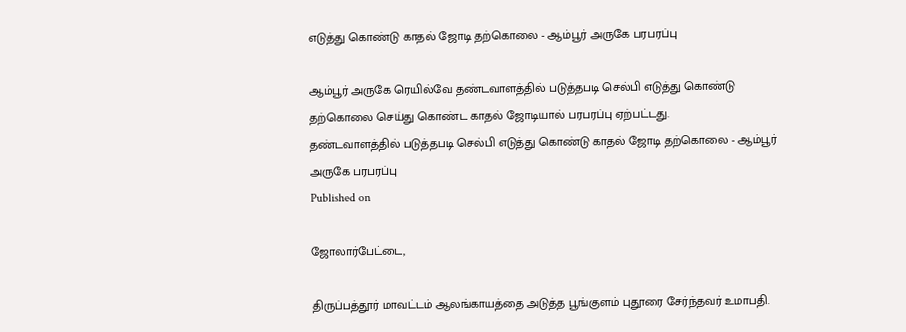எடுத்து கொண்டு காதல் ஜோடி தற்கொலை - ஆம்பூர் அருகே பரபரப்பு

ஆம்பூர் அருகே ரெயில்வே தண்டவாளத்தில் படுத்தபடி செல்பி எடுத்து கொண்டு தற்கொலை செய்து கொண்ட காதல் ஜோடியால் பரபரப்பு ஏற்பட்டது.
தண்டவாளத்தில் படுத்தபடி செல்பி எடுத்து கொண்டு காதல் ஜோடி தற்கொலை - ஆம்பூர் அருகே பரபரப்பு
Published on

ஜோலார்பேட்டை,

திருப்பத்தூர் மாவட்டம் ஆலங்காயத்தை அடுத்த பூங்குளம் புதூரை சேர்ந்தவர் உமாபதி.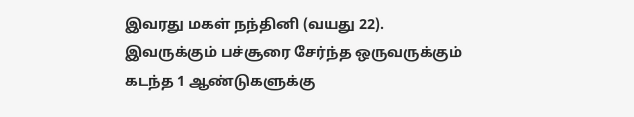இவரது மகள் நந்தினி (வயது 22). இவருக்கும் பச்சூரை சேர்ந்த ஒருவருக்கும் கடந்த 1 ஆண்டுகளுக்கு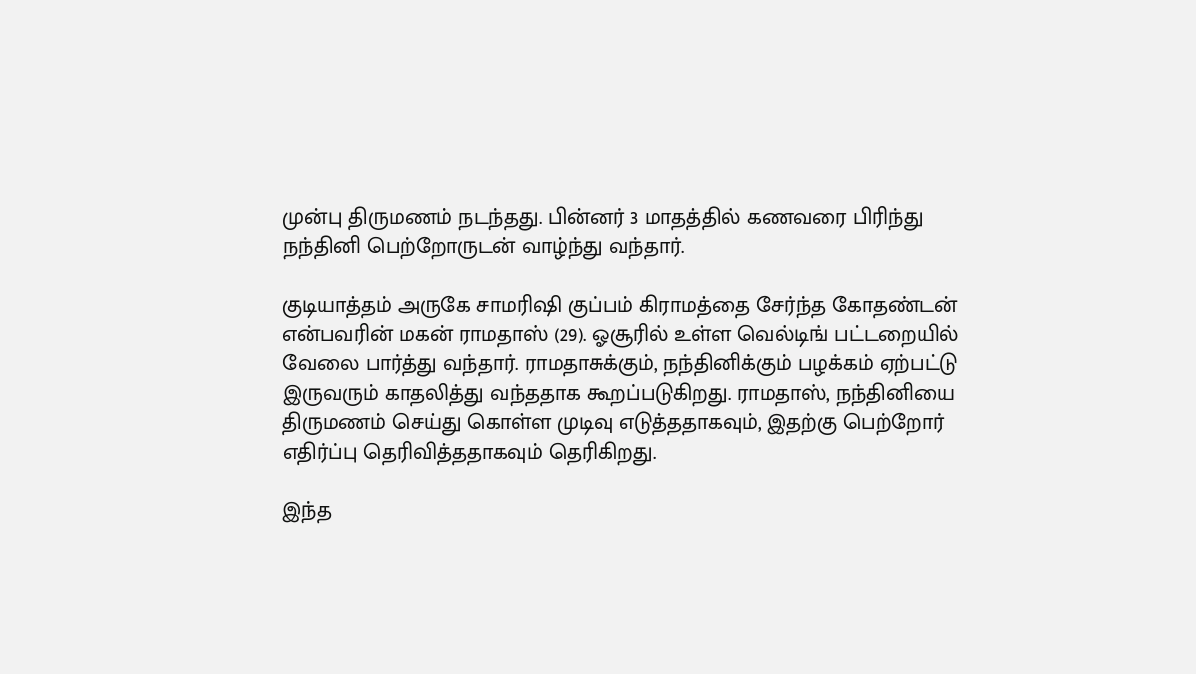முன்பு திருமணம் நடந்தது. பின்னர் 3 மாதத்தில் கணவரை பிரிந்து நந்தினி பெற்றோருடன் வாழ்ந்து வந்தார்.

குடியாத்தம் அருகே சாமரிஷி குப்பம் கிராமத்தை சேர்ந்த கோதண்டன் என்பவரின் மகன் ராமதாஸ் (29). ஓசூரில் உள்ள வெல்டிங் பட்டறையில் வேலை பார்த்து வந்தார். ராமதாசுக்கும், நந்தினிக்கும் பழக்கம் ஏற்பட்டு இருவரும் காதலித்து வந்ததாக கூறப்படுகிறது. ராமதாஸ், நந்தினியை திருமணம் செய்து கொள்ள முடிவு எடுத்ததாகவும், இதற்கு பெற்றோர் எதிர்ப்பு தெரிவித்ததாகவும் தெரிகிறது.

இந்த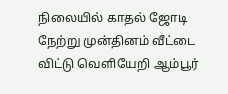நிலையில் காதல் ஜோடி நேற்று முன்தினம் வீட்டை விட்டு வெளியேறி ஆம்பூர்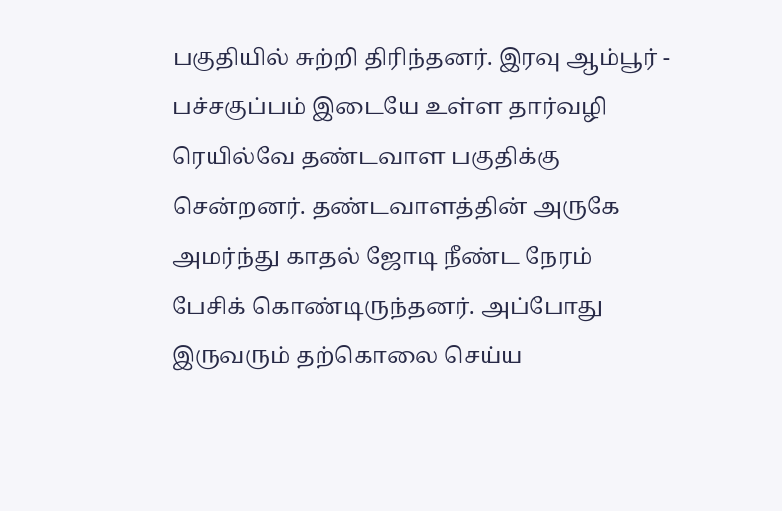பகுதியில் சுற்றி திரிந்தனர். இரவு ஆம்பூர் - பச்சகுப்பம் இடையே உள்ள தார்வழி ரெயில்வே தண்டவாள பகுதிக்கு சென்றனர். தண்டவாளத்தின் அருகே அமர்ந்து காதல் ஜோடி நீண்ட நேரம் பேசிக் கொண்டிருந்தனர். அப்போது இருவரும் தற்கொலை செய்ய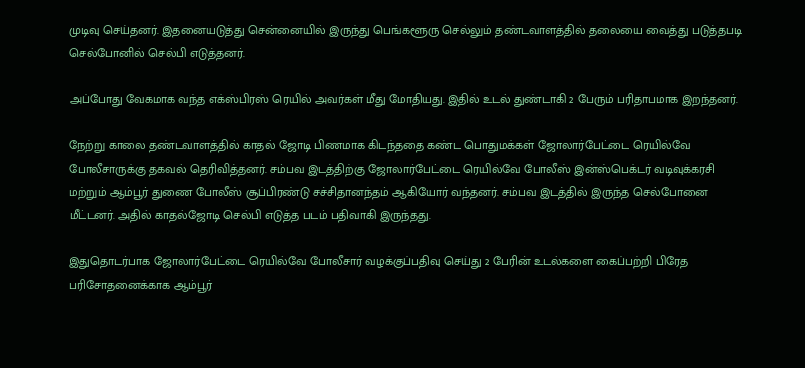முடிவு செய்தனர். இதனையடுத்து சென்னையில் இருந்து பெங்களூரு செல்லும் தண்டவாளத்தில் தலையை வைத்து படுத்தபடி செல்போனில் செல்பி எடுத்தனர்.

அப்போது வேகமாக வந்த எக்ஸ்பிரஸ் ரெயில் அவர்கள் மீது மோதியது. இதில் உடல் துண்டாகி 2 பேரும் பரிதாபமாக இறந்தனர்.

நேற்று காலை தண்டவாளத்தில் காதல் ஜோடி பிணமாக கிடந்ததை கண்ட பொதுமக்கள் ஜோலார்பேட்டை ரெயில்வே போலீசாருக்கு தகவல் தெரிவித்தனர். சம்பவ இடத்திற்கு ஜோலார்பேட்டை ரெயில்வே போலீஸ் இன்ஸ்பெக்டர் வடிவுக்கரசி மற்றும் ஆம்பூர் துணை போலீஸ் சூப்பிரண்டு சச்சிதானந்தம் ஆகியோர் வந்தனர். சம்பவ இடத்தில் இருந்த செல்போனை மீட்டனர். அதில் காதல்ஜோடி செல்பி எடுத்த படம் பதிவாகி இருந்தது.

இதுதொடர்பாக ஜோலார்பேட்டை ரெயில்வே போலீசார் வழக்குப்பதிவு செய்து 2 பேரின் உடல்களை கைப்பற்றி பிரேத பரிசோதனைக்காக ஆம்பூர்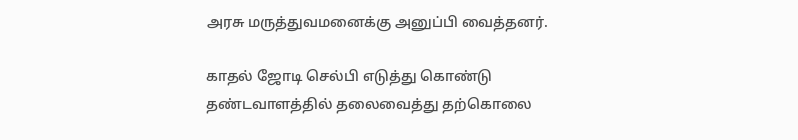அரசு மருத்துவமனைக்கு அனுப்பி வைத்தனர்.

காதல் ஜோடி செல்பி எடுத்து கொண்டு தண்டவாளத்தில் தலைவைத்து தற்கொலை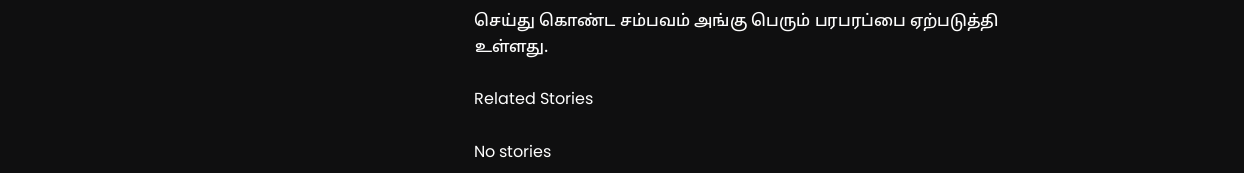செய்து கொண்ட சம்பவம் அங்கு பெரும் பரபரப்பை ஏற்படுத்தி உள்ளது.

Related Stories

No stories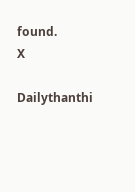found.
X

Dailythanthi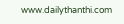www.dailythanthi.com